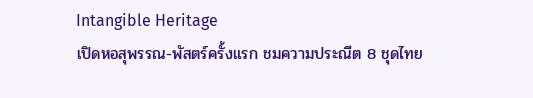Intangible Heritage
เปิดหอสุพรรณ-พัสตร์ครั้งแรก ชมความประณีต 8 ชุดไทย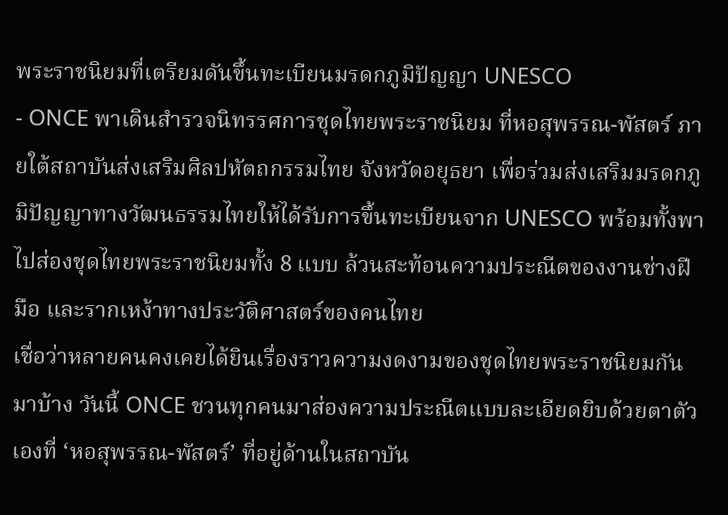พระราชนิยมที่เตรียมดันขึ้นทะเบียนมรดกภูมิปัญญา UNESCO
- ONCE พาเดินสำรวจนิทรรศการชุดไทยพระราชนิยม ที่หอสุพรรณ-พัสตร์ ภายใต้สถาบันส่งเสริมศิลปหัตถกรรมไทย จังหวัดอยุธยา เพื่อร่วมส่งเสริมมรดกภูมิปัญญาทางวัฒนธรรมไทยให้ได้รับการขึ้นทะเบียนจาก UNESCO พร้อมทั้งพาไปส่องชุดไทยพระราชนิยมทั้ง 8 แบบ ล้วนสะท้อนความประณีตของงานช่างฝีมือ และรากเหง้าทางประวัติศาสตร์ของคนไทย
เชื่อว่าหลายคนคงเคยได้ยินเรื่องราวความงดงามของชุดไทยพระราชนิยมกันมาบ้าง วันนี้ ONCE ชวนทุกคนมาส่องความประณีตแบบละเอียดยิบด้วยตาตัวเองที่ ‘หอสุพรรณ-พัสตร์’ ที่อยู่ด้านในสถาบัน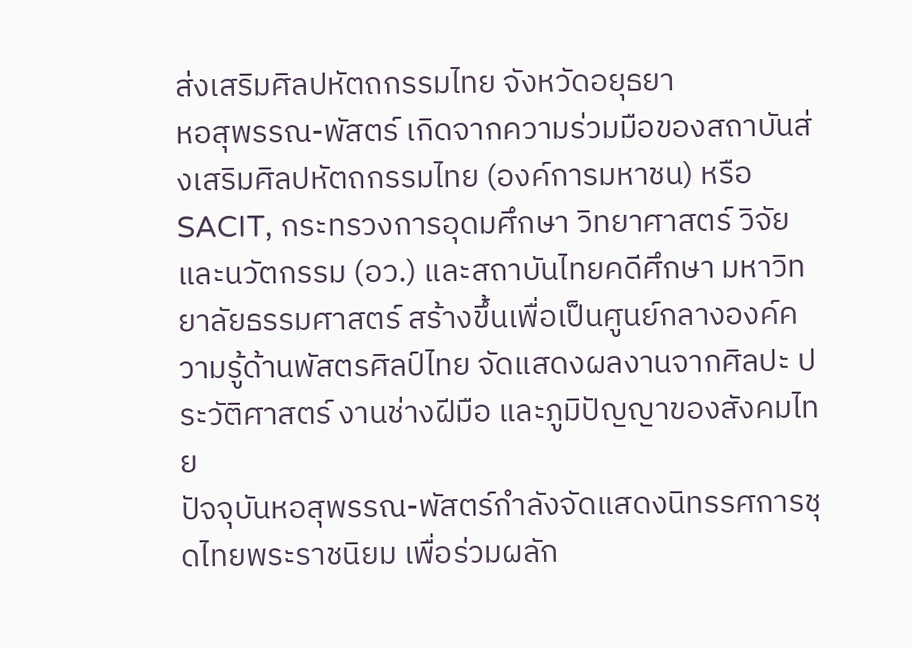ส่งเสริมศิลปหัตถกรรมไทย จังหวัดอยุธยา
หอสุพรรณ-พัสตร์ เกิดจากความร่วมมือของสถาบันส่งเสริมศิลปหัตถกรรมไทย (องค์การมหาชน) หรือ SACIT, กระทรวงการอุดมศึกษา วิทยาศาสตร์ วิจัยและนวัตกรรม (อว.) และสถาบันไทยคดีศึกษา มหาวิทยาลัยธรรมศาสตร์ สร้างขึ้นเพื่อเป็นศูนย์กลางองค์ความรู้ด้านพัสตรศิลป์ไทย จัดแสดงผลงานจากศิลปะ ประวัติศาสตร์ งานช่างฝีมือ และภูมิปัญญาของสังคมไทย
ปัจจุบันหอสุพรรณ-พัสตร์กำลังจัดแสดงนิทรรศการชุดไทยพระราชนิยม เพื่อร่วมผลัก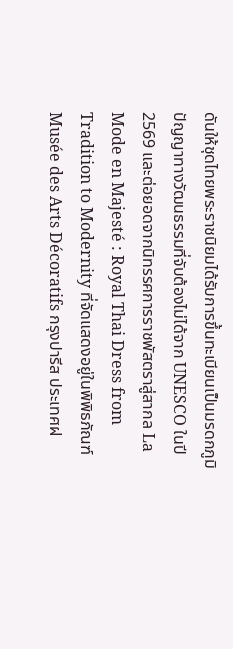ดันให้ชุดไทยพระราชนิยมได้รับการขึ้นทะเบียนเป็นมรดกภูมิปัญญาทางวัฒนธรรมที่จับต้องไม่ได้จาก UNESCO ในปี 2569 และต่อยอดจากนิทรรศการราชพัสตราสู่สากล La Mode en Majesté : Royal Thai Dress from Tradition to Modernity ที่จัดแสดงอยู่ในพิพิธภัณฑ์ Musée des Arts Décoratifs กรุงปารีส ประเทศฝ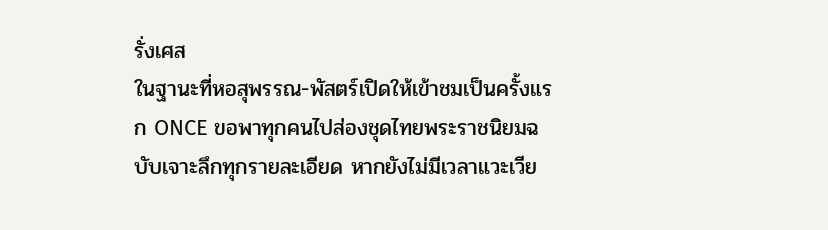รั่งเศส
ในฐานะที่หอสุพรรณ-พัสตร์เปิดให้เข้าชมเป็นครั้งแรก ONCE ขอพาทุกคนไปส่องชุดไทยพระราชนิยมฉบับเจาะลึกทุกรายละเอียด หากยังไม่มีเวลาแวะเวีย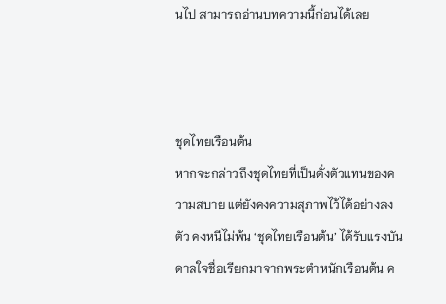นไป สามารถอ่านบทความนี้ก่อนได้เลย



ชุดไทยเรือนต้น
หากจะกล่าวถึงชุดไทยที่เป็นดั่งตัวแทนของความสบาย แต่ยังคงความสุภาพไว้ได้อย่างลงตัว คงหนีไม่พ้น ‘ชุดไทยเรือนต้น’ ได้รับแรงบันดาลใจชื่อเรียกมาจากพระตำหนักเรือนต้น ค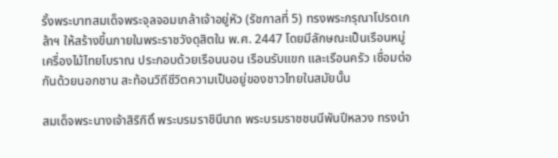รั้งพระบาทสมเด็จพระจุลจอมเกล้าเจ้าอยู่หัว (รัชกาลที่ 5) ทรงพระกรุณาโปรดเกล้าฯ ให้สร้างขึ้นภายในพระราชวังดุสิตใน พ.ศ. 2447 โดยมีลักษณะเป็นเรือนหมู่เครื่องไม้ไทยโบราณ ประกอบด้วยเรือนนอน เรือนรับแขก และเรือนครัว เชื่อมต่อกันด้วยนอกชาน สะท้อนวิถีชีวิตความเป็นอยู่ของชาวไทยในสมัยนั้น

สมเด็จพระนางเจ้าสิริกิติ์ พระบรมราชินีนาถ พระบรมราชชนนีพันปีหลวง ทรงนำ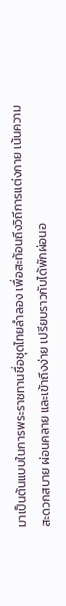มาเป็นต้นแบบในการพระราชทานชื่อชุดไทยลำลอง เพื่อสะท้อนถึงวิถีการแต่งกาย เน้นความสะดวกสบาย ผ่อนคลาย และเข้าถึงง่าย เปรียบราวกับได้พักผ่อนอ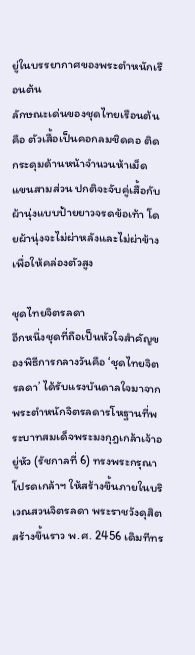ยู่ในบรรยากาศของพระตำหนักเรือนต้น
ลักษณะเด่นของชุดไทยเรือนต้นคือ ตัวเสื้อเป็นคอกลมชิดคอ ติดกระดุมด้านหน้าจำนวนห้าเม็ด แขนสามส่วน ปกติจะจับคู่เสื้อกับผ้านุ่งแบบป้ายยาวจรดข้อเท้า โดยผ้านุ่งจะไม่ผ่าหลังและไม่ผ่าข้าง เพื่อให้คล่องตัวสูง

ชุดไทยจิตรลดา
อีกหนึ่งชุดที่ถือเป็นหัวใจสำคัญของพิธีการกลางวันคือ ‘ชุดไทยจิตรลดา’ ได้รับแรงบันดาลใจมาจากพระตำหนักจิตรลดารโหฐานที่พระบาทสมเด็จพระมงกุฎเกล้าเจ้าอยู่หัว (รัชกาลที่ 6) ทรงพระกรุณาโปรดเกล้าฯ ให้สร้างขึ้นภายในบริเวณสวนจิตรลดา พระราชวังดุสิต สร้างขึ้นราว พ.ศ. 2456 เดิมทีทร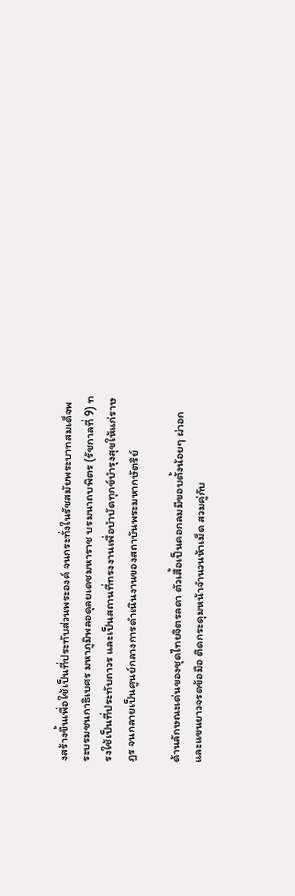งสร้างขึ้นเพื่อใช้เป็นที่ประทับส่วนพระองค์ จนกระทั่งในรัชสมัยพระบาทสมเด็จพระบรมชนกาธิเบศร มหาภูมิพลอดุลยเดชมหาราช บรมนาถบพิตร (รัชกาลที่ 9) ทรงใช้เป็นที่ประทับถาวร และเป็นสถานที่ทรงงานเพื่อบำบัดทุกข์บำรุงสุขให้แก่ราษฎร จนกลายเป็นศูนย์กลางการดำเนินงานของสถาบันพระมหากษัตริย์

ด้านลักษณะเด่นของชุดไทยจิตรลดา ตัวเสื้อเป็นคอกลมมีขอบตั้งน้อยๆ ผ่าอกและแขนยาวจรดข้อมือ ติดกระดุมหน้าจำนวนห้าเม็ด สวมคู่กับ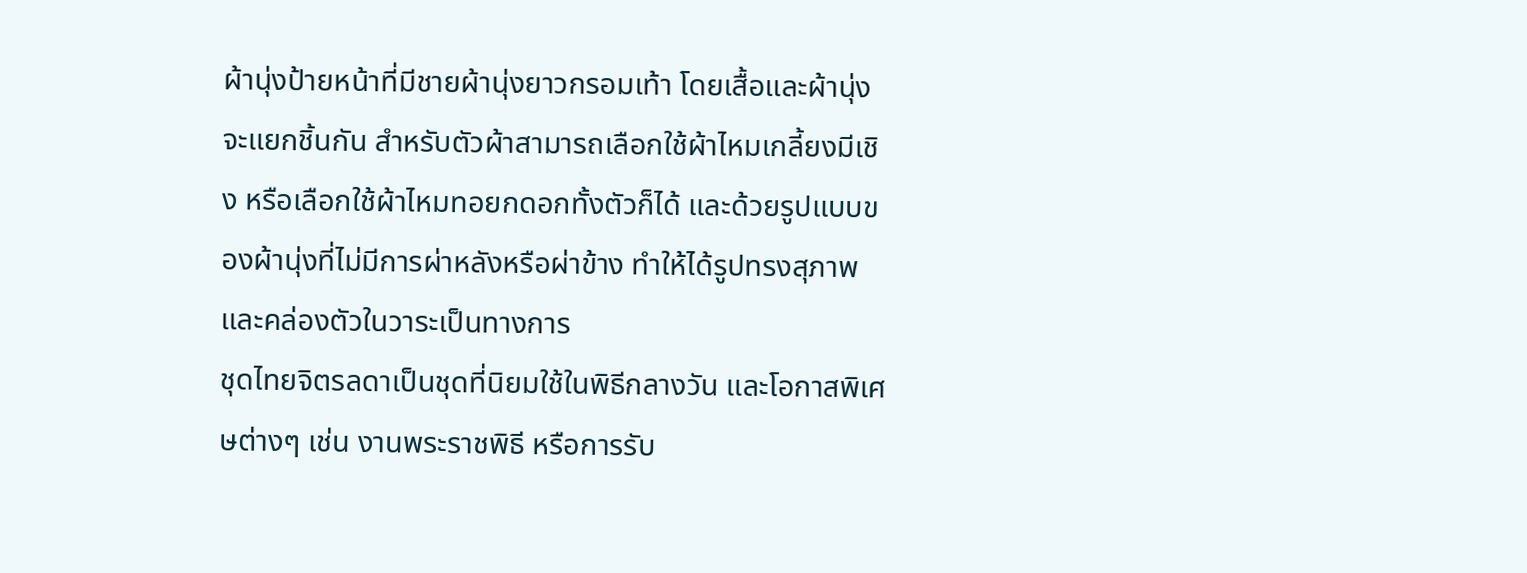ผ้านุ่งป้ายหน้าที่มีชายผ้านุ่งยาวกรอมเท้า โดยเสื้อและผ้านุ่งจะแยกชิ้นกัน สำหรับตัวผ้าสามารถเลือกใช้ผ้าไหมเกลี้ยงมีเชิง หรือเลือกใช้ผ้าไหมทอยกดอกทั้งตัวก็ได้ และด้วยรูปแบบของผ้านุ่งที่ไม่มีการผ่าหลังหรือผ่าข้าง ทำให้ได้รูปทรงสุภาพและคล่องตัวในวาระเป็นทางการ
ชุดไทยจิตรลดาเป็นชุดที่นิยมใช้ในพิธีกลางวัน และโอกาสพิเศษต่างๆ เช่น งานพระราชพิธี หรือการรับ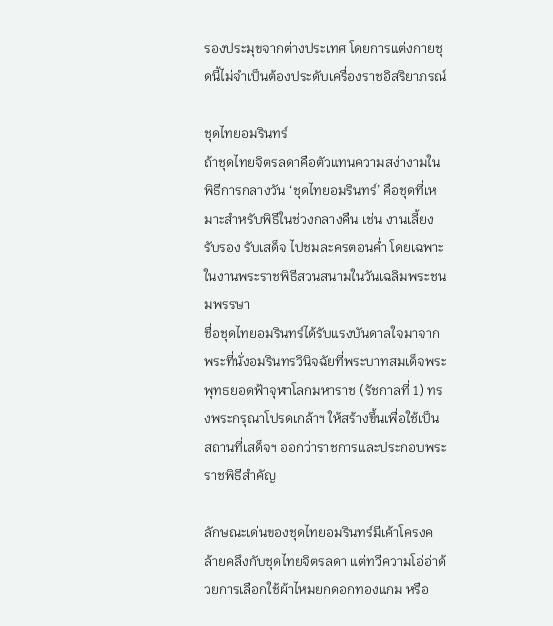รองประมุขจากต่างประเทศ โดยการแต่งกายชุดนี้ไม่จำเป็นต้องประดับเครื่องราชอิสริยาภรณ์

ชุดไทยอมรินทร์
ถ้าชุดไทยจิตรลดาคือตัวแทนความสง่างามในพิธีการกลางวัน ‘ชุดไทยอมรินทร์’ คือชุดที่เหมาะสำหรับพิธีในช่วงกลางคืน เช่น งานเลี้ยงรับรอง รับเสด็จ ไปชมละครตอนค่ำ โดยเฉพาะในงานพระราชพิธีสวนสนามในวันเฉลิมพระชนมพรรษา
ชื่อชุดไทยอมรินทร์ได้รับแรงบันดาลใจมาจากพระที่นั่งอมรินทรวินิจฉัยที่พระบาทสมเด็จพระพุทธยอดฟ้าจุฬาโลกมหาราช (รัชกาลที่ 1) ทรงพระกรุณาโปรดเกล้าฯ ให้สร้างขึ้นเพื่อใช้เป็นสถานที่เสด็จฯ ออกว่าราชการและประกอบพระราชพิธีสำคัญ

ลักษณะเด่นของชุดไทยอมรินทร์มีเค้าโครงคล้ายคลึงกับชุดไทยจิตรลดา แต่ทวีความโอ่อ่าด้วยการเลือกใช้ผ้าไหมยกดอกทองแกม หรือ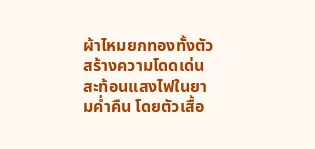ผ้าไหมยกทองทั้งตัว สร้างความโดดเด่นสะท้อนแสงไฟในยามค่ำคืน โดยตัวเสื้อ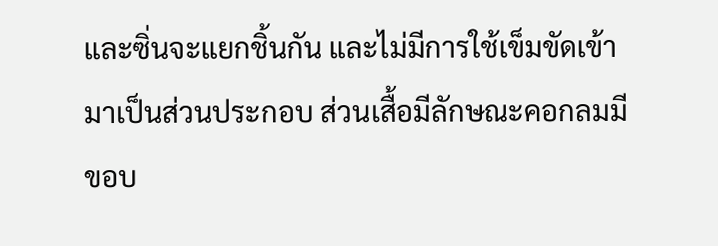และซิ่นจะแยกชิ้นกัน และไม่มีการใช้เข็มขัดเข้ามาเป็นส่วนประกอบ ส่วนเสื้อมีลักษณะคอกลมมีขอบ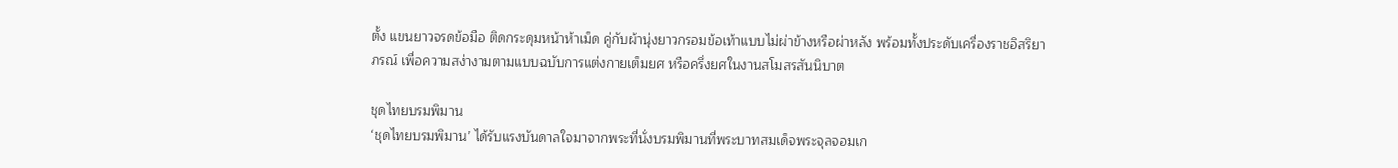ตั้ง แขนยาวจรดข้อมือ ติดกระดุมหน้าห้าเม็ด คู่กับผ้านุ่งยาวกรอมข้อเท้าแบบไม่ผ่าข้างหรือผ่าหลัง พร้อมทั้งประดับเครื่องราชอิสริยาภรณ์ เพื่อความสง่างามตามแบบฉบับการแต่งกายเต็มยศ หรือครึ่งยศในงานสโมสรสันนิบาต

ชุดไทยบรมพิมาน
‘ชุดไทยบรมพิมาน’ ได้รับแรงบันดาลใจมาจากพระที่นั่งบรมพิมานที่พระบาทสมเด็จพระจุลจอมเก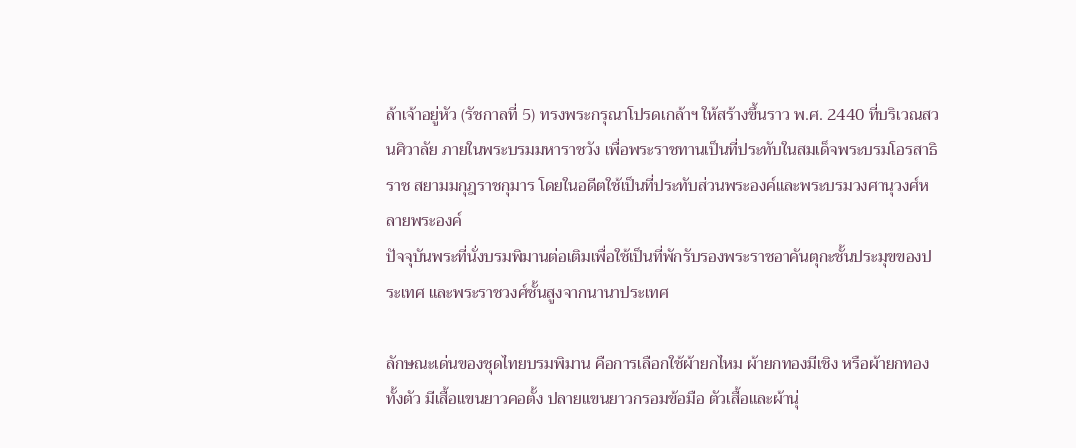ล้าเจ้าอยู่หัว (รัชกาลที่ 5) ทรงพระกรุณาโปรดเกล้าฯ ให้สร้างขึ้นราว พ.ศ. 2440 ที่บริเวณสวนศิวาลัย ภายในพระบรมมหาราชวัง เพื่อพระราชทานเป็นที่ประทับในสมเด็จพระบรมโอรสาธิราช สยามมกุฎราชกุมาร โดยในอดีตใช้เป็นที่ประทับส่วนพระองค์และพระบรมวงศานุวงศ์หลายพระองค์
ปัจจุบันพระที่นั่งบรมพิมานต่อเติมเพื่อใช้เป็นที่พักรับรองพระราชอาคันตุกะชั้นประมุขของประเทศ และพระราชวงศ์ชั้นสูงจากนานาประเทศ

ลักษณะเด่นของชุดไทยบรมพิมาน คือการเลือกใช้ผ้ายกไหม ผ้ายกทองมีเชิง หรือผ้ายกทองทั้งตัว มีเสื้อแขนยาวคอตั้ง ปลายแขนยาวกรอมข้อมือ ตัวเสื้อและผ้านุ่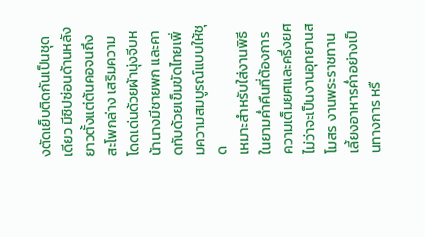งตัดเย็บติดกันเป็นชุดเดียว มีซิปซ่อนด้านหลังยาวตั้งแต่ต้นคอจนถึงสะโพกล่าง เสริมความโดดเด่นด้วยผ้านุ่งจีบหน้านางมีชายพก และคาดทับด้วยเข็มขัดไทยเพิ่มความสมบูรณ์แบบให้ชุด
เหมาะสำหรับใส่งานพิธีในยามค่ำคืนที่ต้องการความเต็มยศและครึ่งยศ ไม่ว่าจะเป็นงานอุทยานสโมสร งานพระราชทานเลี้ยงอาหารค่ำอย่างเป็นทางการ หรื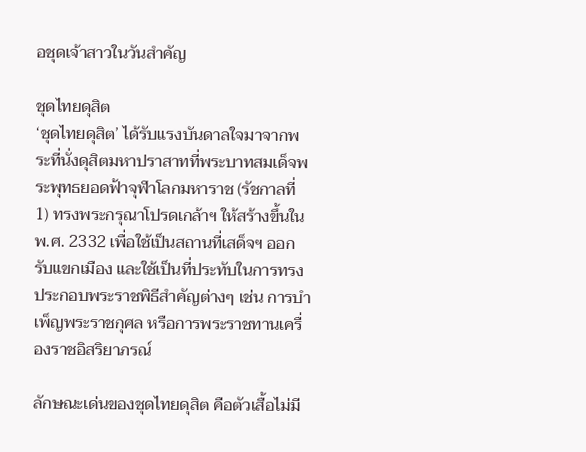อชุดเจ้าสาวในวันสำคัญ

ชุดไทยดุสิต
‘ชุดไทยดุสิต’ ได้รับแรงบันดาลใจมาจากพระที่นั่งดุสิตมหาปราสาทที่พระบาทสมเด็จพระพุทธยอดฟ้าจุฬาโลกมหาราช (รัชกาลที่ 1) ทรงพระกรุณาโปรดเกล้าฯ ให้สร้างขึ้นใน พ.ศ. 2332 เพื่อใช้เป็นสถานที่เสด็จฯ ออกรับแขกเมือง และใช้เป็นที่ประทับในการทรงประกอบพระราชพิธีสำคัญต่างๆ เช่น การบำเพ็ญพระราชกุศล หรือการพระราชทานเครื่องราชอิสริยาภรณ์

ลักษณะเด่นของชุดไทยดุสิต คือตัวเสื้อไม่มี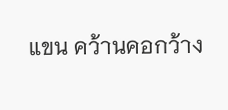แขน คว้านคอกว้าง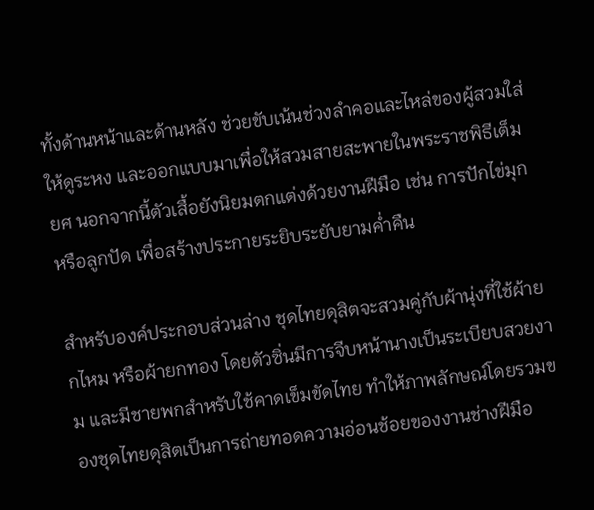ทั้งด้านหน้าและด้านหลัง ช่วยขับเน้นช่วงลำคอและไหล่ของผู้สวมใส่ให้ดูระหง และออกแบบมาเพื่อให้สวมสายสะพายในพระราชพิธีเต็มยศ นอกจากนี้ตัวเสื้อยังนิยมตกแต่งด้วยงานฝีมือ เช่น การปักไข่มุกหรือลูกปัด เพื่อสร้างประกายระยิบระยับยามค่ำคืน

สำหรับองค์ประกอบส่วนล่าง ชุดไทยดุสิตจะสวมคู่กับผ้านุ่งที่ใช้ผ้ายกไหม หรือผ้ายกทอง โดยตัวซิ่นมีการจีบหน้านางเป็นระเบียบสวยงาม และมีชายพกสำหรับใช้คาดเข็มขัดไทย ทำให้ภาพลักษณ์โดยรวมของชุดไทยดุสิตเป็นการถ่ายทอดความอ่อนช้อยของงานช่างฝีมือ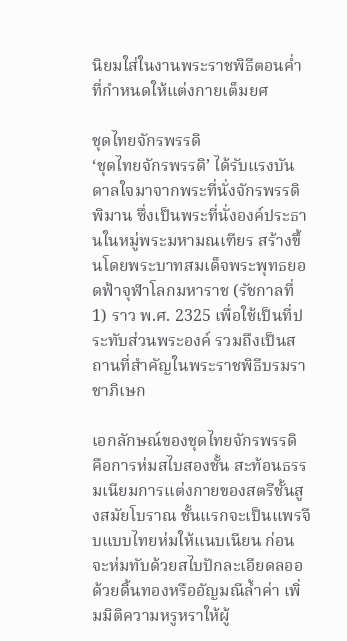นิยมใส่ในงานพระราชพิธีตอนค่ำที่กำหนดให้แต่งกายเต็มยศ

ชุดไทยจักรพรรดิ
‘ชุดไทยจักรพรรดิ’ ได้รับแรงบันดาลใจมาจากพระที่นั่งจักรพรรดิพิมาน ซึ่งเป็นพระที่นั่งองค์ประธานในหมู่พระมหามณเฑียร สร้างขึ้นโดยพระบาทสมเด็จพระพุทธยอดฟ้าจุฬาโลกมหาราช (รัชกาลที่ 1) ราว พ.ศ. 2325 เพื่อใช้เป็นที่ประทับส่วนพระองค์ รวมถึงเป็นสถานที่สำคัญในพระราชพิธีบรมราชาภิเษก

เอกลักษณ์ของชุดไทยจักรพรรดิ คือการห่มสไบสองชั้น สะท้อนธรรมเนียมการแต่งกายของสตรีชั้นสูงสมัยโบราณ ชั้นแรกจะเป็นแพรจีบแบบไทยห่มให้แนบเนียน ก่อนจะห่มทับด้วยสไบปักละเอียดลออด้วยดิ้นทองหรืออัญมณีล้ำค่า เพิ่มมิติความหรูหราให้ผู้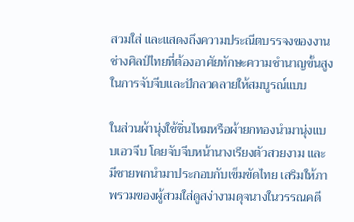สวมใส่ และแสดงถึงความประณีตบรรจงของงานช่างศิลป์ไทยที่ต้องอาศัยทักษะความชำนาญขั้นสูงในการจับจีบและปักลวดลายให้สมบูรณ์แบบ

ในส่วนผ้านุ่งใช้ซิ่นไหมหรือผ้ายกทองนำมานุ่งแบบเอวจีบ โดยจับจีบหน้านางเรียงตัวสวยงาม และมีชายพกนำมาประกอบกับเข็มขัดไทย เสริมให้ภาพรวมของผู้สวมใส่ดูสง่างามดุจนางในวรรณคดี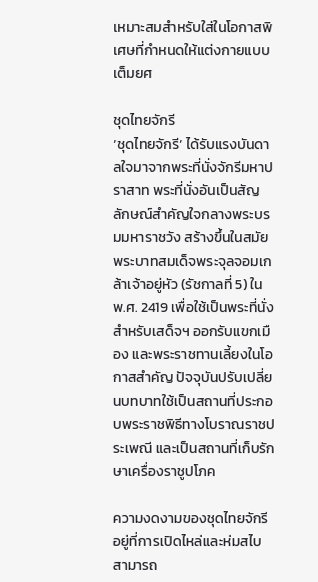เหมาะสมสำหรับใส่ในโอกาสพิเศษที่กำหนดให้แต่งกายแบบเต็มยศ

ชุดไทยจักรี
‘ชุดไทยจักรี’ ได้รับแรงบันดาลใจมาจากพระที่นั่งจักรีมหาปราสาท พระที่นั่งอันเป็นสัญลักษณ์สำคัญใจกลางพระบรมมหาราชวัง สร้างขึ้นในสมัยพระบาทสมเด็จพระจุลจอมเกล้าเจ้าอยู่หัว (รัชกาลที่ 5) ใน พ.ศ. 2419 เพื่อใช้เป็นพระที่นั่งสำหรับเสด็จฯ ออกรับแขกเมือง และพระราชทานเลี้ยงในโอกาสสำคัญ ปัจจุบันปรับเปลี่ยนบทบาทใช้เป็นสถานที่ประกอบพระราชพิธีทางโบราณราชประเพณี และเป็นสถานที่เก็บรักษาเครื่องราชูปโภค

ความงดงามของชุดไทยจักรีอยู่ที่การเปิดไหล่และห่มสไบ สามารถ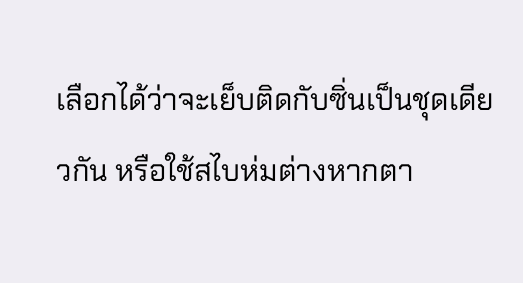เลือกได้ว่าจะเย็บติดกับซิ่นเป็นชุดเดียวกัน หรือใช้สไบห่มต่างหากตา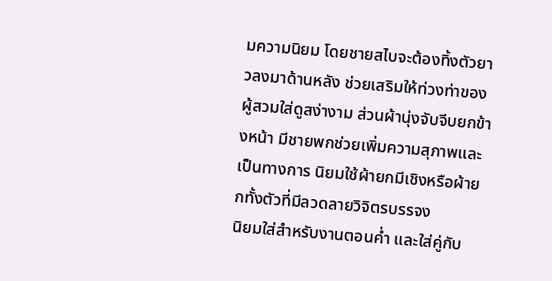มความนิยม โดยชายสไบจะต้องทิ้งตัวยาวลงมาด้านหลัง ช่วยเสริมให้ท่วงท่าของผู้สวมใส่ดูสง่างาม ส่วนผ้านุ่งจับจีบยกข้างหน้า มีชายพกช่วยเพิ่มความสุภาพและเป็นทางการ นิยมใช้ผ้ายกมีเชิงหรือผ้ายกทั้งตัวที่มีลวดลายวิจิตรบรรจง
นิยมใส่สำหรับงานตอนค่ำ และใส่คู่กับ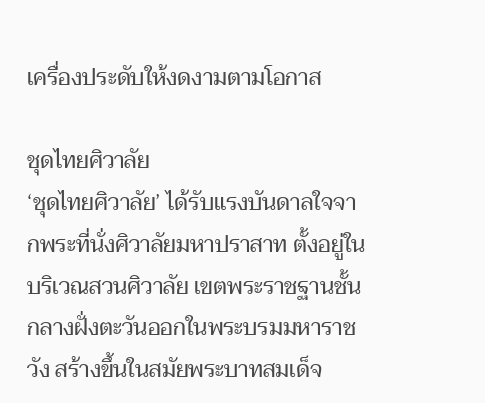เครื่องประดับให้งดงามตามโอกาส

ชุดไทยศิวาลัย
‘ชุดไทยศิวาลัย’ ได้รับแรงบันดาลใจจากพระที่นั่งศิวาลัยมหาปราสาท ตั้งอยู่ในบริเวณสวนศิวาลัย เขตพระราชฐานชั้นกลางฝั่งตะวันออกในพระบรมมหาราชวัง สร้างขึ้นในสมัยพระบาทสมเด็จ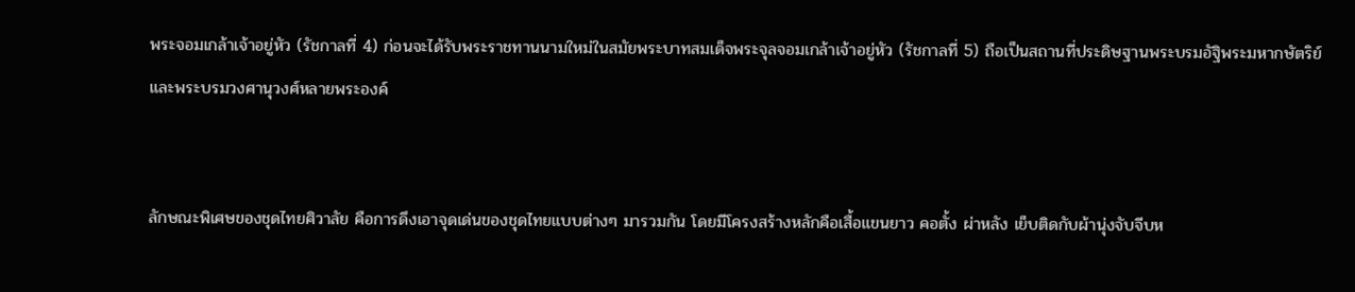พระจอมเกล้าเจ้าอยู่หัว (รัชกาลที่ 4) ก่อนจะได้รับพระราชทานนามใหม่ในสมัยพระบาทสมเด็จพระจุลจอมเกล้าเจ้าอยู่หัว (รัชกาลที่ 5) ถือเป็นสถานที่ประดิษฐานพระบรมอัฐิพระมหากษัตริย์และพระบรมวงศานุวงศ์หลายพระองค์


ลักษณะพิเศษของชุดไทยศิวาลัย คือการดึงเอาจุดเด่นของชุดไทยแบบต่างๆ มารวมกัน โดยมีโครงสร้างหลักคือเสื้อแขนยาว คอตั้ง ผ่าหลัง เย็บติดกับผ้านุ่งจับจีบห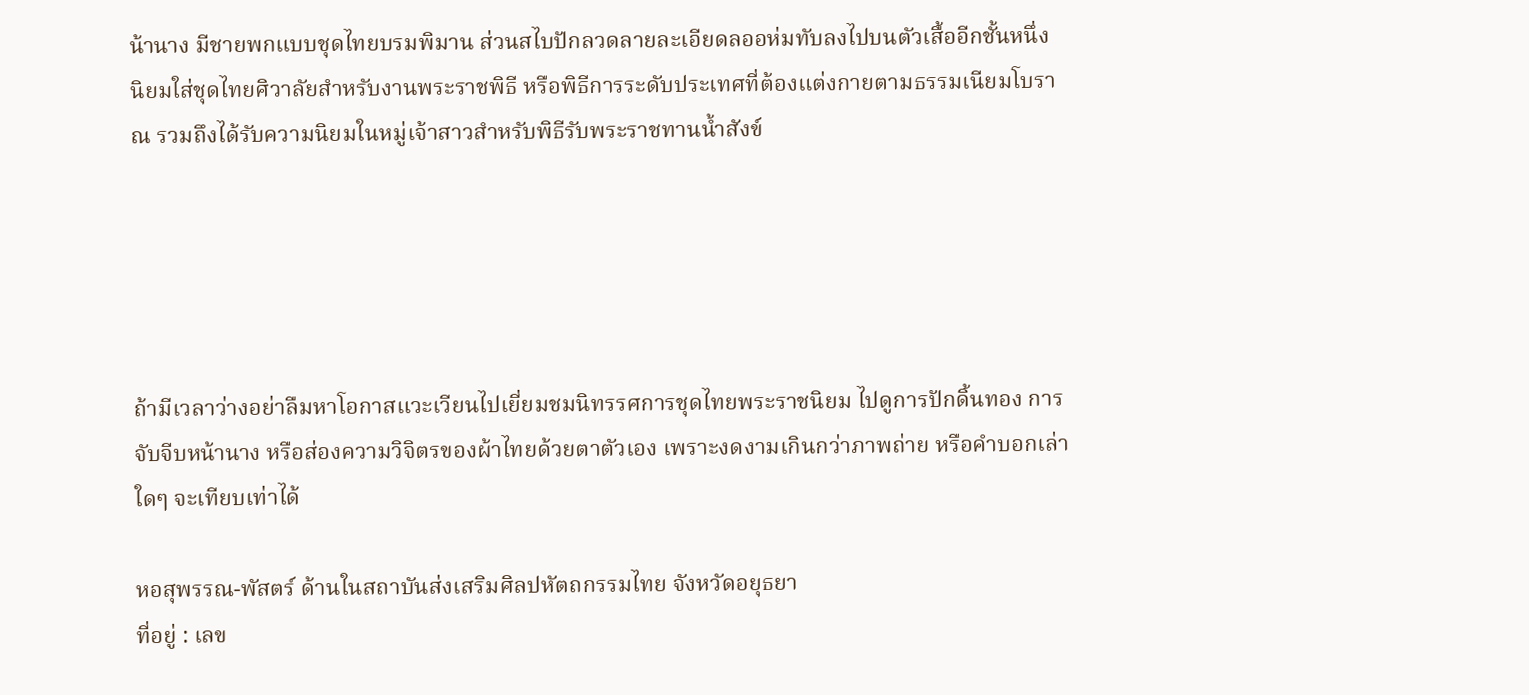น้านาง มีชายพกแบบชุดไทยบรมพิมาน ส่วนสไบปักลวดลายละเอียดลออห่มทับลงไปบนตัวเสื้ออีกชั้นหนึ่ง
นิยมใส่ชุดไทยศิวาลัยสำหรับงานพระราชพิธี หรือพิธีการระดับประเทศที่ต้องแต่งกายตามธรรมเนียมโบราณ รวมถึงได้รับความนิยมในหมู่เจ้าสาวสำหรับพิธีรับพระราชทานน้ำสังข์





ถ้ามีเวลาว่างอย่าลืมหาโอกาสแวะเวียนไปเยี่ยมชมนิทรรศการชุดไทยพระราชนิยม ไปดูการปักดิ้นทอง การจับจีบหน้านาง หรือส่องความวิจิตรของผ้าไทยด้วยตาตัวเอง เพราะงดงามเกินกว่าภาพถ่าย หรือคำบอกเล่าใดๆ จะเทียบเท่าได้

หอสุพรรณ-พัสตร์ ด้านในสถาบันส่งเสริมศิลปหัตถกรรมไทย จังหวัดอยุธยา
ที่อยู่ : เลข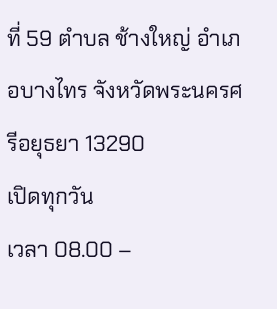ที่ 59 ตำบล ช้างใหญ่ อำเภอบางไทร จังหวัดพระนครศรีอยุธยา 13290
เปิดทุกวัน
เวลา 08.00 –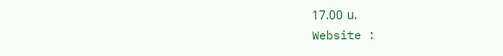17.00 น.
Website :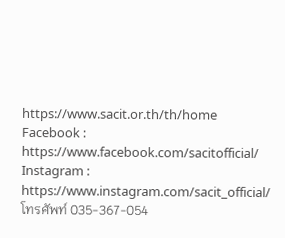https://www.sacit.or.th/th/home
Facebook : https://www.facebook.com/sacitofficial/
Instagram : https://www.instagram.com/sacit_official/
โทรศัพท์ 035-367-054